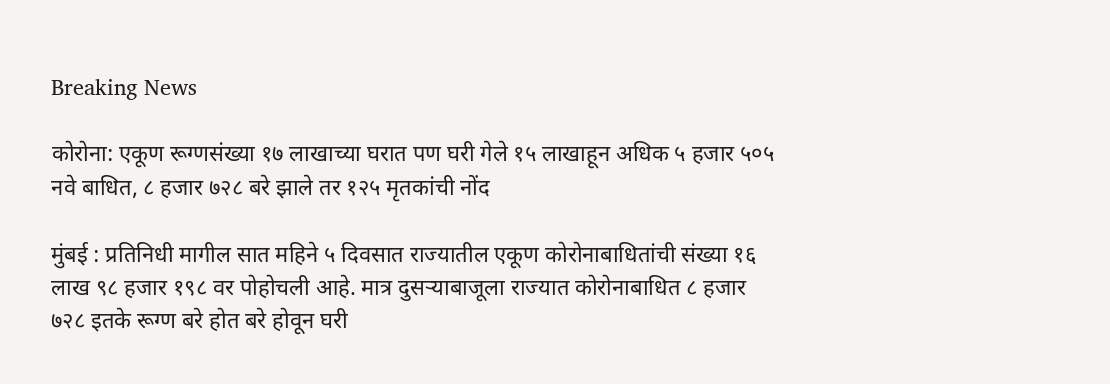Breaking News

कोरोना: एकूण रूग्णसंख्या १७ लाखाच्या घरात पण घरी गेले १५ लाखाहून अधिक ५ हजार ५०५ नवे बाधित, ८ हजार ७२८ बरे झाले तर १२५ मृतकांची नोंद

मुंबई : प्रतिनिधी मागील सात महिने ५ दिवसात राज्यातील एकूण कोरोनाबाधितांची संख्या १६ लाख ९८ हजार १९८ वर पोहोचली आहे. मात्र दुसऱ्याबाजूला राज्यात कोरोनाबाधित ८ हजार ७२८ इतके रूग्ण बरे होत बरे होवून घरी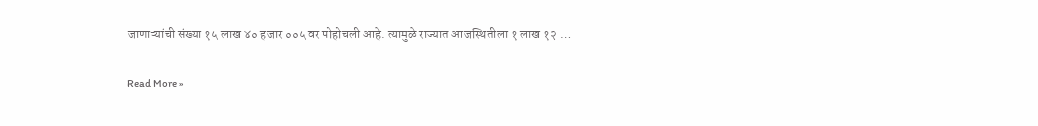जाणाऱ्यांची संख्या १५ लाख ४० हजार ००५ वर पोहोचली आहे. त्यामुळे राज्यात आजस्थितीला १ लाख १२ …

Read More »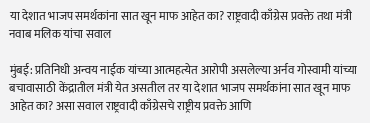या देशात भाजप समर्थकांना सात खून माफ आहेत का? राष्ट्रवादी काँग्रेस प्रवक्ते तथा मंत्री नवाब मलिक यांचा सवाल

मुंबई: प्रतिनिधी अन्वय नाईक यांच्या आत्महत्येत आरोपी असलेल्या अर्नव गोस्वामी यांच्या बचावासाठी केंद्रातील मंत्री येत असतील तर या देशात भाजप समर्थकांना सात खून माफ आहेत का? असा सवाल राष्ट्रवादी काँग्रेसचे राष्ट्रीय प्रवक्ते आणि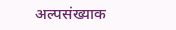अल्पसंख्याक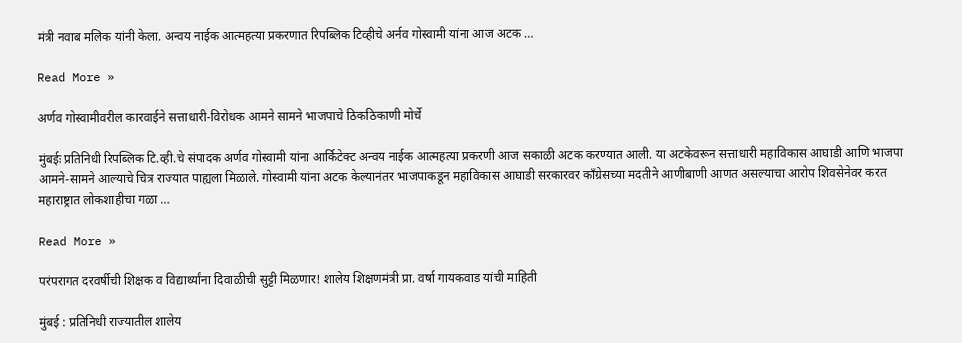मंत्री नवाब मलिक यांनी केला. अन्वय नाईक आत्महत्या प्रकरणात रिपब्लिक टिव्हीचे अर्नव गोस्वामी यांना आज अटक …

Read More »

अर्णव गोस्वामीवरील कारवाईने सत्ताधारी-विरोधक आमने सामने भाजपाचे ठिकठिकाणी मोर्चे

मुंबईः प्रतिनिधी रिपब्लिक टि.व्ही.चे संपादक अर्णव गोस्वामी यांना आर्किटेक्ट अन्वय नाईक आत्महत्या प्रकरणी आज सकाळी अटक करण्यात आली. या अटकेवरून सत्ताधारी महाविकास आघाडी आणि भाजपा आमने-सामने आल्याचे चित्र राज्यात पाह्यला मिळाले. गोस्वामी यांना अटक केल्यानंतर भाजपाकडून महाविकास आघाडी सरकारवर काँग्रेसच्या मदतीने आणीबाणी आणत असल्याचा आरोप शिवसेनेवर करत महाराष्ट्रात लोकशाहीचा गळा …

Read More »

परंपरागत दरवर्षीची शिक्षक व विद्यार्थ्यांना दिवाळीची सुट्टी मिळणार! शालेय शिक्षणमंत्री प्रा. वर्षा गायकवाड यांची माहिती

मुंबई : प्रतिनिधी राज्यातील शालेय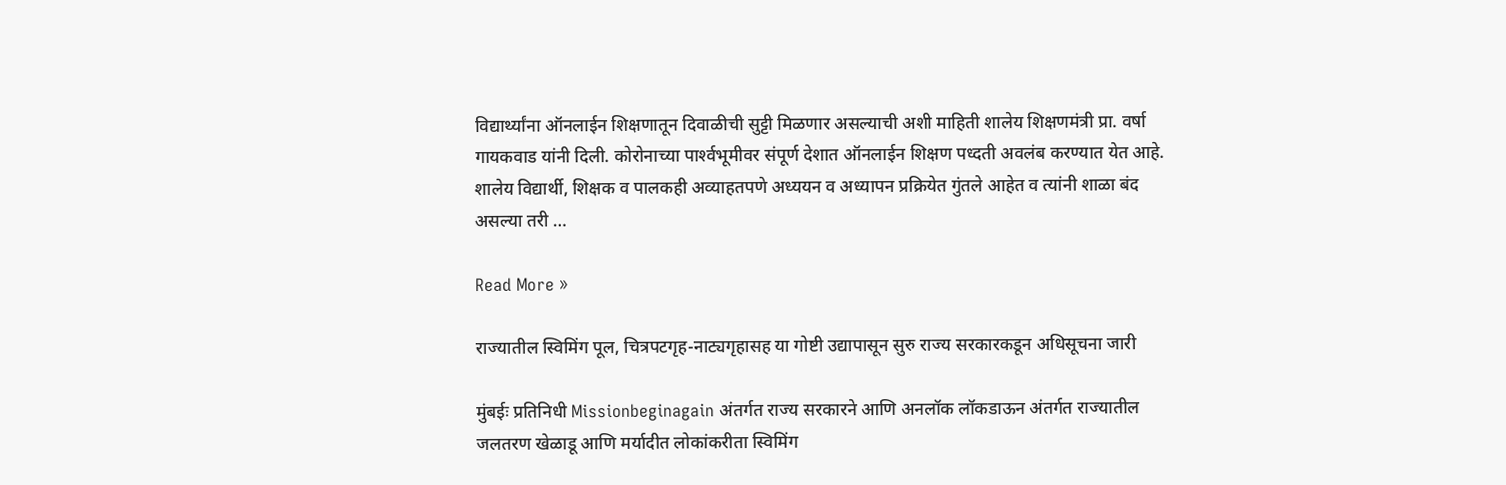विद्यार्थ्यांना ऑनलाईन शिक्षणातून दिवाळीची सुट्टी मिळणार असल्याची अशी माहिती शालेय शिक्षणमंत्री प्रा. वर्षा गायकवाड यांनी दिली. कोरोनाच्या पार्श्‍वभूमीवर संपूर्ण देशात ऑनलाईन शिक्षण पध्दती अवलंब करण्यात येत आहे. शालेय विद्यार्थी, शिक्षक व पालकही अव्याहतपणे अध्ययन व अध्यापन प्रक्रियेत गुंतले आहेत व त्यांनी शाळा बंद असल्या तरी …

Read More »

राज्यातील स्विमिंग पूल, चित्रपटगृह-नाट्यगृहासह या गोष्टी उद्यापासून सुरु राज्य सरकारकडून अधिसूचना जारी

मुंबईः प्रतिनिधी Missionbeginagain अंतर्गत राज्य सरकारने आणि अनलॉक लॉकडाऊन अंतर्गत राज्यातील जलतरण खेळाडू आणि मर्यादीत लोकांकरीता स्विमिंग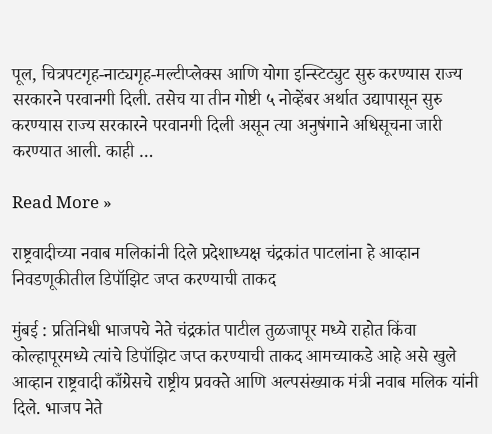पूल, चित्रपटगृह-नाट्यगृह-मल्टीप्लेक्स आणि योगा इन्स्टिट्युट सुरु करण्यास राज्य सरकारने परवानगी दिली. तसेच या तीन गोष्टी ५ नोव्हेंबर अर्थात उद्यापासून सुरु करण्यास राज्य सरकारने परवानगी दिली असून त्या अनुषंगाने अधिसूचना जारी करण्यात आली. काही …

Read More »

राष्ट्रवादीच्या नवाब मलिकांनी दिले प्रदेशाध्यक्ष चंद्रकांत पाटलांना हे आव्हान निवडणूकीतील डिपॉझिट जप्त करण्याची ताकद

मुंबई : प्रतिनिधी भाजपचे नेते चंद्रकांत पाटील तुळजापूर मध्ये राहोत किंवा कोल्हापूरमध्ये त्यांचे डिपॉझिट जप्त करण्याची ताकद आमच्याकडे आहे असे खुले आव्हान राष्ट्रवादी काँग्रेसचे राष्ट्रीय प्रवक्ते आणि अल्पसंख्याक मंत्री नवाब मलिक यांनी दिले. भाजप नेते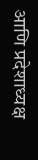आणि प्रदेशाध्यक्ष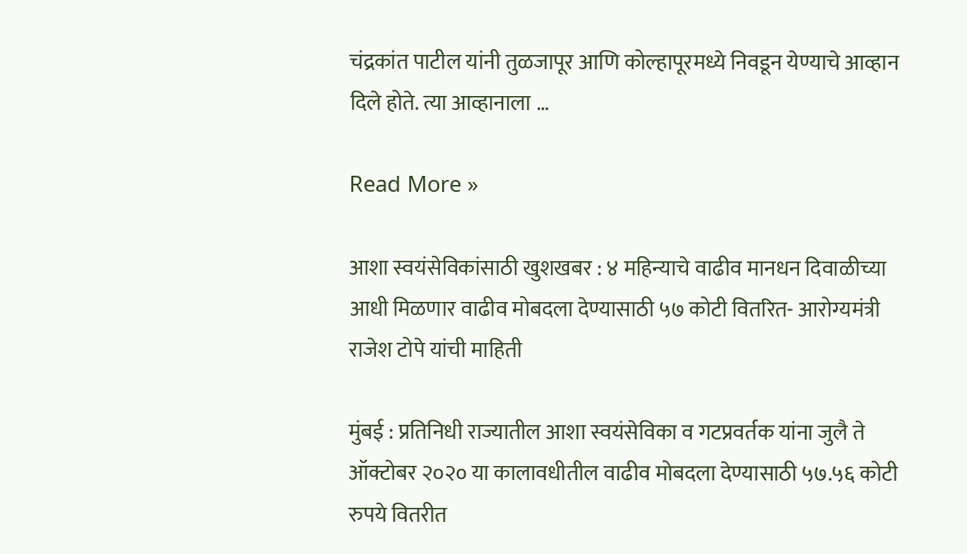चंद्रकांत पाटील यांनी तुळजापूर आणि कोल्हापूरमध्ये निवडून येण्याचे आव्हान दिले होते. त्या आव्हानाला …

Read More »

आशा स्वयंसेविकांसाठी खुशखबर : ४ महिन्याचे वाढीव मानधन दिवाळीच्या आधी मिळणार वाढीव मोबदला देण्यासाठी ५७ कोटी वितरित- आरोग्यमंत्री राजेश टोपे यांची माहिती

मुंबई : प्रतिनिधी राज्यातील आशा स्वयंसेविका व गटप्रवर्तक यांना जुलै ते ऑक्टोबर २०२० या कालावधीतील वाढीव मोबदला देण्यासाठी ५७.५६ कोटी रुपये वितरीत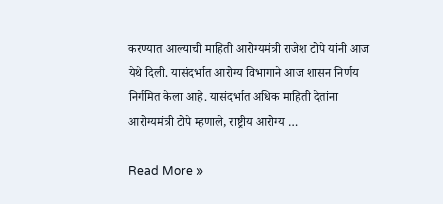करण्यात आल्याची माहिती आरोग्यमंत्री राजेश टोपे यांनी आज येथे दिली. यासंदर्भात आरोग्य विभागाने आज शासन निर्णय निर्गमित केला आहे. यासंदर्भात अधिक माहिती देतांना आरोग्यमंत्री टोपे म्हणाले, राष्ट्रीय आरोग्य …

Read More »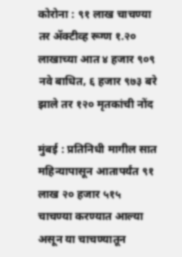कोरोना : ९१ लाख चाचण्या तर ॲक्टीव्ह रूग्ण १.२० लाखाच्या आत ४ हजार ९०९ नवे बाधित, ६ हजार ९७३ बरे झाले तर १२० मृतकांची नोंद

मुंबई : प्रतिनिधी मागील सात महिन्यापासून आतापर्यंत ९१ लाख २० हजार ५१५ चाचण्या करण्यात आल्या असून या चाचण्यातून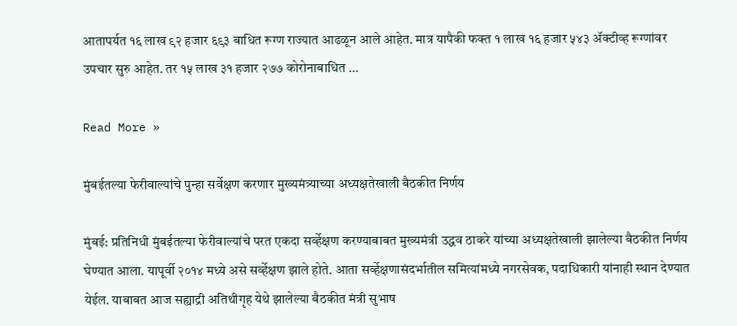आतापर्यत १६ लाख ९२ हजार ६९३ बाधित रूग्ण राज्यात आढळून आले आहेत. मात्र यापैकी फक्त १ लाख १६ हजार ५४३ ॲक्टीव्ह रूग्णांवर उपचार सुरु आहेत. तर १५ लाख ३१ हजार २७७ कोरोनाबाधित …

Read More »

मुंबईतल्या फेरीवाल्यांचे पुन्हा सर्वेक्षण करणार मुख्यमंत्र्याच्या अध्यक्षतेखाली बैठकीत निर्णय

मुंबई: प्रतिनिधी मुंबईतल्या फेरीवाल्यांचे परत एकदा सर्व्हेक्षण करण्याबाबत मुख्यमंत्री उद्धव ठाकरे यांच्या अध्यक्षतेखाली झालेल्या बैठकीत निर्णय घेण्यात आला. यापूर्वी २०१४ मध्ये असे सर्व्हेक्षण झाले होते. आता सर्व्हेक्षणासंदर्भातील समित्यांमध्ये नगरसेवक, पदाधिकारी यांनाही स्थान देण्यात येईल. याबाबत आज सह्याद्री अतिथीगृह येथे झालेल्या बैठकीत मंत्री सुभाष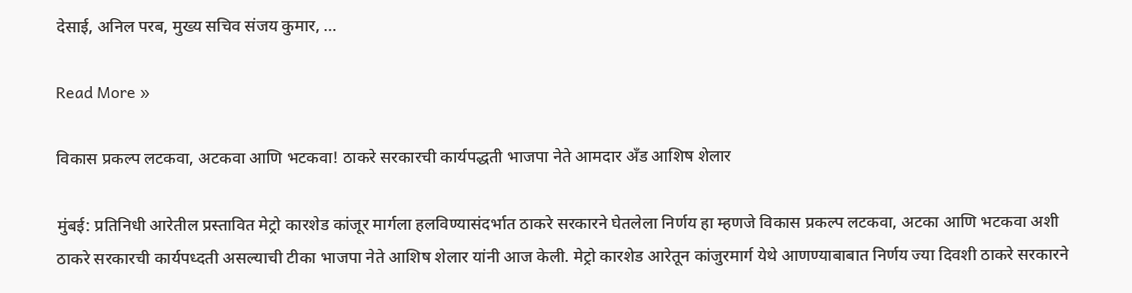देसाई, अनिल परब, मुख्य सचिव संजय कुमार, …

Read More »

विकास प्रकल्प लटकवा, अटकवा आणि भटकवा! ठाकरे सरकारची कार्यपद्धती भाजपा नेते आमदार अँड आशिष शेलार

मुंबई: प्रतिनिधी आरेतील प्रस्तावित मेट्रो कारशेड कांजूर मार्गला हलविण्यासंदर्भात ठाकरे सरकारने घेतलेला निर्णय हा म्हणजे विकास प्रकल्प लटकवा, अटका आणि भटकवा अशी ठाकरे सरकारची कार्यपध्दती असल्याची टीका भाजपा नेते आशिष शेलार यांनी आज केली. मेट्रो कारशेड आरेतून कांजुरमार्ग येथे आणण्याबाबात निर्णय ज्या दिवशी ठाकरे सरकारने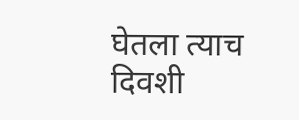घेतला त्याच दिवशी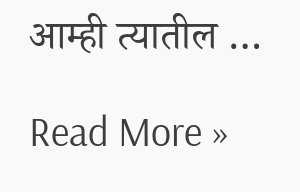आम्ही त्यातील …

Read More »